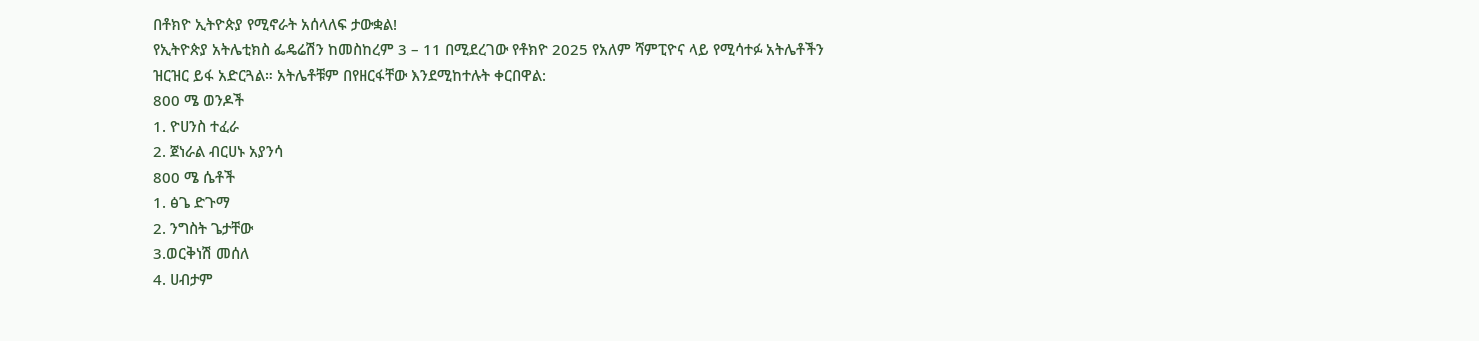በቶክዮ ኢትዮጵያ የሚኖራት አሰላለፍ ታውቋል!
የኢትዮጵያ አትሌቲክስ ፌዴሬሽን ከመስከረም 3 – 11 በሚደረገው የቶክዮ 2025 የአለም ሻምፒዮና ላይ የሚሳተፉ አትሌቶችን ዝርዝር ይፋ አድርጓል። አትሌቶቹም በየዘርፋቸው እንደሚከተሉት ቀርበዋል:
800 ሜ ወንዶች
1. ዮሀንስ ተፈራ
2. ጀነራል ብርሀኑ አያንሳ
800 ሜ ሴቶች
1. ፅጌ ድጉማ
2. ንግስት ጌታቸው
3.ወርቅነሽ መሰለ
4. ሀብታም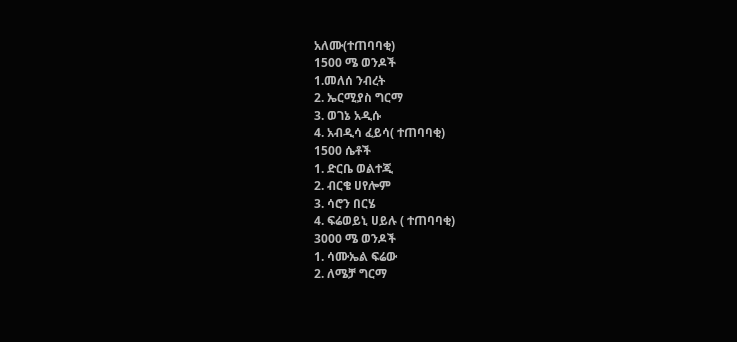አለሙ(ተጠባባቂ)
1500 ሜ ወንዶች
1.መለሰ ንብረት
2. ኤርሚያስ ግርማ
3. ወገኔ አዲሱ
4. አብዲሳ ፈይሳ( ተጠባባቂ)
1500 ሴቶች
1. ድርቤ ወልተጂ
2. ብርቄ ሀየሎም
3. ሳሮን በርሄ
4. ፍሬወይኒ ሀይሉ ( ተጠባባቂ)
3000 ሜ ወንዶች
1. ሳሙኤል ፍሬው
2. ለሜቻ ግርማ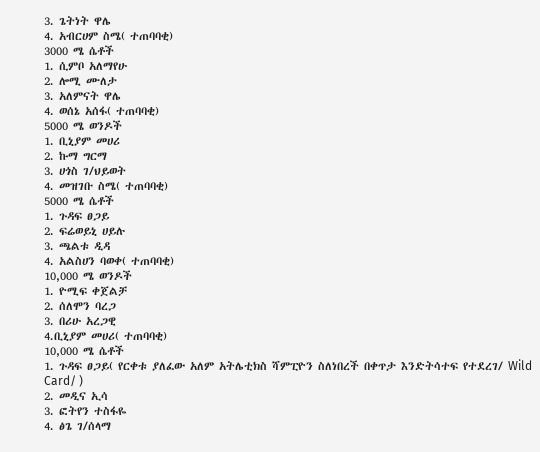3. ጌትነት ዋሌ
4. አብርሀም ስሜ( ተጠባባቂ)
3000 ሜ ሴቶች
1. ሲምቦ አለማየሁ
2. ሎሚ ሙለታ
3. አለምናት ዋሌ
4. ወሰኔ አሰፋ( ተጠባባቂ)
5000 ሜ ወንዶች
1. ቢኒያም መሀሪ
2. ኩማ ግርማ
3. ሀጎስ ገ/ህይወት
4. መዝገቡ ስሜ( ተጠባባቂ)
5000 ሜ ሴቶች
1. ጉዳፍ ፀጋይ
2. ፍሬወይኒ ሀይሉ
3. ጫልቱ ዲዳ
4. አልስሀን ባወቀ( ተጠባባቂ)
10,000 ሜ ወንዶች
1. ዮሚፍ ቀጀልቻ
2. ሰለሞን ባረጋ
3. በሪሁ አረጋዊ
4.ቢኒያም መሀሪ( ተጠባባቂ)
10,000 ሜ ሴቶች
1. ጉዳፍ ፀጋይ( የርቀቱ ያለፈው አለም አትሌቲክስ ሻምፒዮን ስለነበረች በቀጥታ እንድትሳተፍ የተደረገ/ Wild Card/ )
2. መዲና ኢሳ
3. ፎትየን ተስፋዬ
4. ፅጌ ገ/ሰላማ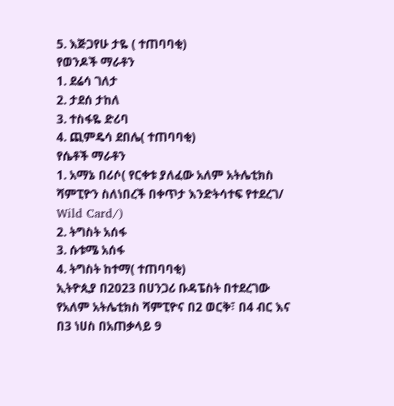5. እጅጋየሁ ታዬ ( ተጠባባቂ)
የወንዶች ማራቶን
1. ደሬሳ ገለታ
2. ታደሰ ታከለ
3. ተስፋዬ ድሪባ
4. ጪምዴሳ ደበሌ( ተጠባባቂ)
የሴቶች ማራቶን
1. አማኔ በሪሶ( የርቀቱ ያለፈው አለም አትሌቲክስ ሻምፒዮን ስለነበረች በቀጥታ እንድትሳተፍ የተደረገ/ Wild Card/)
2. ትግስት አሰፋ
3. ሱቱሜ አሰፋ
4. ትግስት ከተማ( ተጠባባቂ)
ኢትዮጲያ በ2023 በሀንጋሪ ቡዳፔስት በተደረገው የአለም አትሌቲክስ ሻምፒዮና በ2 ወርቅ፣ በ4 ብር እና በ3 ነሀስ በአጠቃላይ 9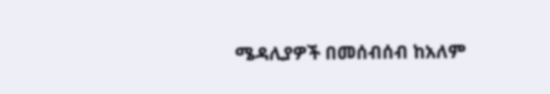ሜዳሊያዎች በመሰብሰብ ከአለም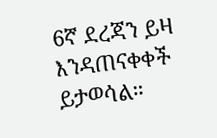6ኛ ደረጃን ይዛ እንዳጠናቀቀች ይታወሳል።